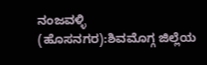ನಂಜವಳ್ಳಿ (ಹೊಸನಗರ):ಶಿವಮೊಗ್ಗ ಜಿಲ್ಲೆಯ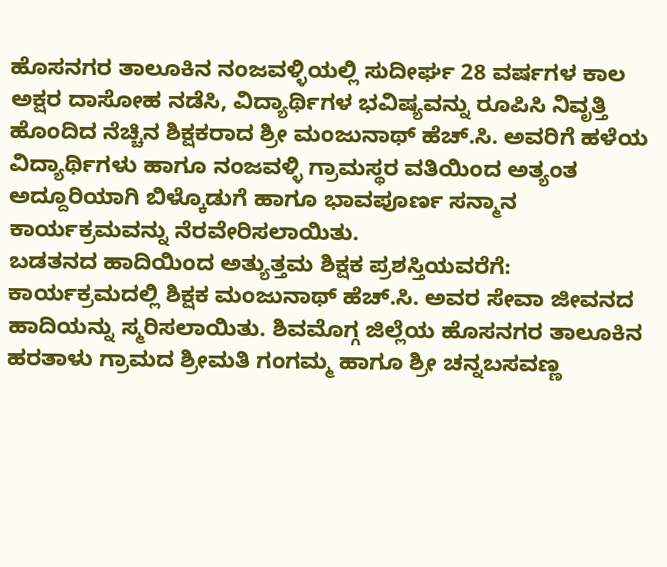ಹೊಸನಗರ ತಾಲೂಕಿನ ನಂಜವಳ್ಳಿಯಲ್ಲಿ ಸುದೀರ್ಘ 28 ವರ್ಷಗಳ ಕಾಲ ಅಕ್ಷರ ದಾಸೋಹ ನಡೆಸಿ, ವಿದ್ಯಾರ್ಥಿಗಳ ಭವಿಷ್ಯವನ್ನು ರೂಪಿಸಿ ನಿವೃತ್ತಿ ಹೊಂದಿದ ನೆಚ್ಚಿನ ಶಿಕ್ಷಕರಾದ ಶ್ರೀ ಮಂಜುನಾಥ್ ಹೆಚ್.ಸಿ. ಅವರಿಗೆ ಹಳೆಯ ವಿದ್ಯಾರ್ಥಿಗಳು ಹಾಗೂ ನಂಜವಳ್ಳಿ ಗ್ರಾಮಸ್ಥರ ವತಿಯಿಂದ ಅತ್ಯಂತ ಅದ್ದೂರಿಯಾಗಿ ಬಿಳ್ಕೊಡುಗೆ ಹಾಗೂ ಭಾವಪೂರ್ಣ ಸನ್ಮಾನ ಕಾರ್ಯಕ್ರಮವನ್ನು ನೆರವೇರಿಸಲಾಯಿತು.
ಬಡತನದ ಹಾದಿಯಿಂದ ಅತ್ಯುತ್ತಮ ಶಿಕ್ಷಕ ಪ್ರಶಸ್ತಿಯವರೆಗೆ:
ಕಾರ್ಯಕ್ರಮದಲ್ಲಿ ಶಿಕ್ಷಕ ಮಂಜುನಾಥ್ ಹೆಚ್.ಸಿ. ಅವರ ಸೇವಾ ಜೀವನದ ಹಾದಿಯನ್ನು ಸ್ಮರಿಸಲಾಯಿತು. ಶಿವಮೊಗ್ಗ ಜಿಲ್ಲೆಯ ಹೊಸನಗರ ತಾಲೂಕಿನ ಹರತಾಳು ಗ್ರಾಮದ ಶ್ರೀಮತಿ ಗಂಗಮ್ಮ ಹಾಗೂ ಶ್ರೀ ಚನ್ನಬಸವಣ್ಣ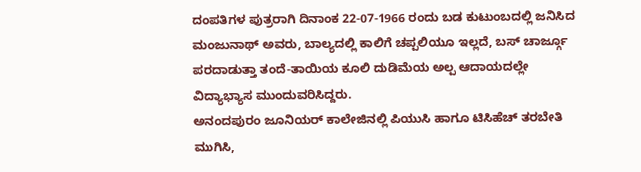ದಂಪತಿಗಳ ಪುತ್ರರಾಗಿ ದಿನಾಂಕ 22-07-1966 ರಂದು ಬಡ ಕುಟುಂಬದಲ್ಲಿ ಜನಿಸಿದ ಮಂಜುನಾಥ್ ಅವರು, ಬಾಲ್ಯದಲ್ಲಿ ಕಾಲಿಗೆ ಚಪ್ಪಲಿಯೂ ಇಲ್ಲದೆ, ಬಸ್ ಚಾರ್ಜ್ಗೂ ಪರದಾಡುತ್ತಾ ತಂದೆ-ತಾಯಿಯ ಕೂಲಿ ದುಡಿಮೆಯ ಅಲ್ಪ ಆದಾಯದಲ್ಲೇ ವಿದ್ಯಾಭ್ಯಾಸ ಮುಂದುವರಿಸಿದ್ದರು.
ಅನಂದಪುರಂ ಜೂನಿಯರ್ ಕಾಲೇಜಿನಲ್ಲಿ ಪಿಯುಸಿ ಹಾಗೂ ಟಿಸಿಹೆಚ್ ತರಬೇತಿ ಮುಗಿಸಿ,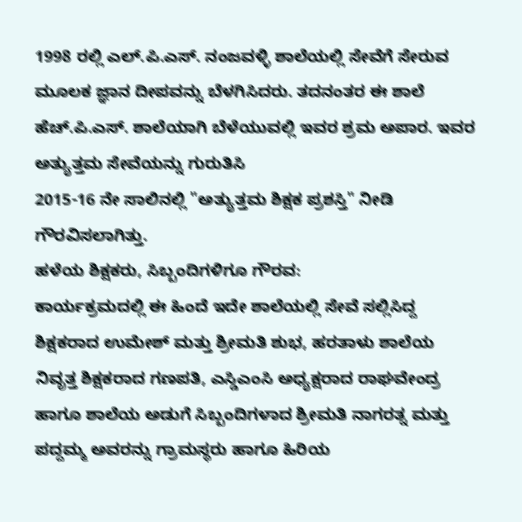1998 ರಲ್ಲಿ ಎಲ್.ಪಿ.ಎಸ್. ನಂಜವಳ್ಳಿ ಶಾಲೆಯಲ್ಲಿ ಸೇವೆಗೆ ಸೇರುವ ಮೂಲಕ ಜ್ಞಾನ ದೀಪವನ್ನು ಬೆಳಗಿಸಿದರು. ತದನಂತರ ಈ ಶಾಲೆ ಹೆಚ್.ಪಿ.ಎಸ್. ಶಾಲೆಯಾಗಿ ಬೆಳೆಯುವಲ್ಲಿ ಇವರ ಶ್ರಮ ಅಪಾರ. ಇವರ ಅತ್ಯುತ್ತಮ ಸೇವೆಯನ್ನು ಗುರುತಿಸಿ
2015-16 ನೇ ಸಾಲಿನಲ್ಲಿ "ಅತ್ಯುತ್ತಮ ಶಿಕ್ಷಕ ಪ್ರಶಸ್ತಿ" ನೀಡಿ ಗೌರವಿಸಲಾಗಿತ್ತು.
ಹಳೆಯ ಶಿಕ್ಷಕರು, ಸಿಬ್ಬಂದಿಗಳಿಗೂ ಗೌರವ:
ಕಾರ್ಯಕ್ರಮದಲ್ಲಿ ಈ ಹಿಂದೆ ಇದೇ ಶಾಲೆಯಲ್ಲಿ ಸೇವೆ ಸಲ್ಲಿಸಿದ್ದ ಶಿಕ್ಷಕರಾದ ಉಮೇಶ್ ಮತ್ತು ಶ್ರೀಮತಿ ಶುಭ, ಹರತಾಳು ಶಾಲೆಯ ನಿವೃತ್ತ ಶಿಕ್ಷಕರಾದ ಗಣಪತಿ, ಎಸ್ಡಿಎಂಸಿ ಅಧ್ಯಕ್ಷರಾದ ರಾಘವೇಂದ್ರ ಹಾಗೂ ಶಾಲೆಯ ಅಡುಗೆ ಸಿಬ್ಬಂದಿಗಳಾದ ಶ್ರೀಮತಿ ನಾಗರತ್ನ ಮತ್ತು ಪದ್ದಮ್ಮ ಅವರನ್ನು ಗ್ರಾಮಸ್ಥರು ಹಾಗೂ ಹಿರಿಯ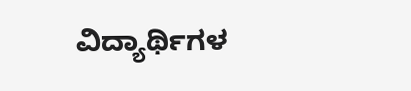ವಿದ್ಯಾರ್ಥಿಗಳ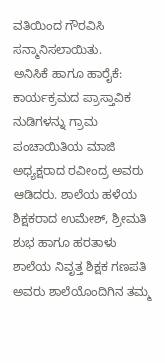ವತಿಯಿಂದ ಗೌರವಿಸಿ ಸನ್ಮಾನಿಸಲಾಯಿತು.
ಅನಿಸಿಕೆ ಹಾಗೂ ಹಾರೈಕೆ:
ಕಾರ್ಯಕ್ರಮದ ಪ್ರಾಸ್ತಾವಿಕ ನುಡಿಗಳನ್ನು ಗ್ರಾಮ ಪಂಚಾಯಿತಿಯ ಮಾಜಿ ಅಧ್ಯಕ್ಷರಾದ ರವೀಂದ್ರ ಅವರು ಆಡಿದರು. ಶಾಲೆಯ ಹಳೆಯ ಶಿಕ್ಷಕರಾದ ಉಮೇಶ್, ಶ್ರೀಮತಿ ಶುಭ ಹಾಗೂ ಹರತಾಳು ಶಾಲೆಯ ನಿವೃತ್ತ ಶಿಕ್ಷಕ ಗಣಪತಿ ಅವರು ಶಾಲೆಯೊಂದಿಗಿನ ತಮ್ಮ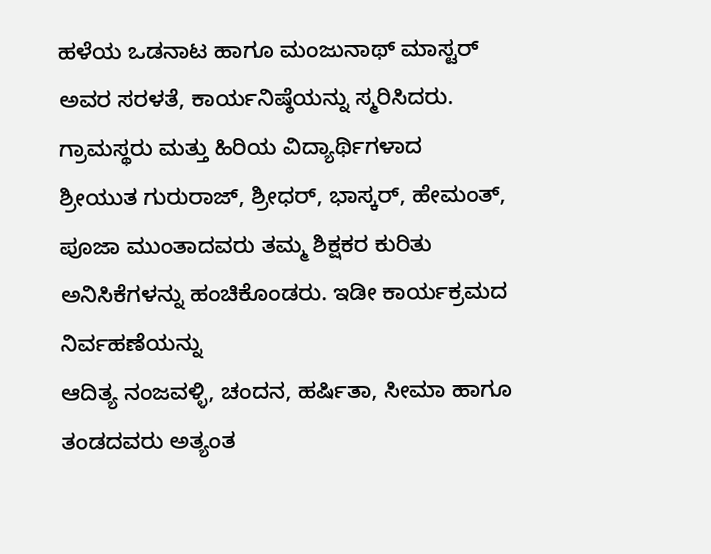ಹಳೆಯ ಒಡನಾಟ ಹಾಗೂ ಮಂಜುನಾಥ್ ಮಾಸ್ಟರ್ ಅವರ ಸರಳತೆ, ಕಾರ್ಯನಿಷ್ಠೆಯನ್ನು ಸ್ಮರಿಸಿದರು.
ಗ್ರಾಮಸ್ಥರು ಮತ್ತು ಹಿರಿಯ ವಿದ್ಯಾರ್ಥಿಗಳಾದ
ಶ್ರೀಯುತ ಗುರುರಾಜ್, ಶ್ರೀಧರ್, ಭಾಸ್ಕರ್, ಹೇಮಂತ್, ಪೂಜಾ ಮುಂತಾದವರು ತಮ್ಮ ಶಿಕ್ಷಕರ ಕುರಿತು ಅನಿಸಿಕೆಗಳನ್ನು ಹಂಚಿಕೊಂಡರು. ಇಡೀ ಕಾರ್ಯಕ್ರಮದ ನಿರ್ವಹಣೆಯನ್ನು
ಆದಿತ್ಯ ನಂಜವಳ್ಳಿ, ಚಂದನ, ಹರ್ಷಿತಾ, ಸೀಮಾ ಹಾಗೂ ತಂಡದವರು ಅತ್ಯಂತ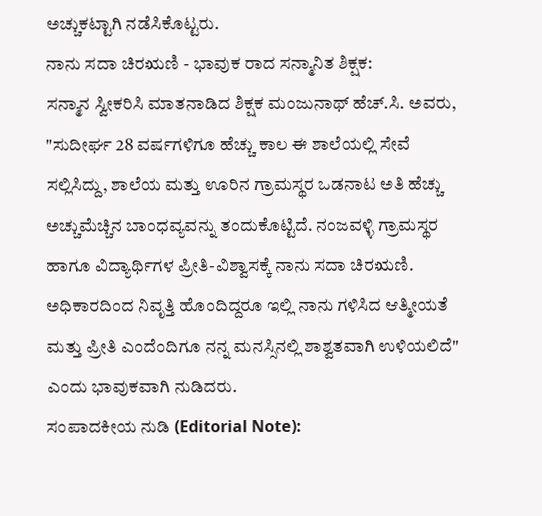ಅಚ್ಚುಕಟ್ಟಾಗಿ ನಡೆಸಿಕೊಟ್ಟರು.
ನಾನು ಸದಾ ಚಿರಋಣಿ - ಭಾವುಕ ರಾದ ಸನ್ಮಾನಿತ ಶಿಕ್ಷಕ:
ಸನ್ಮಾನ ಸ್ವೀಕರಿಸಿ ಮಾತನಾಡಿದ ಶಿಕ್ಷಕ ಮಂಜುನಾಥ್ ಹೆಚ್.ಸಿ. ಅವರು, "ಸುದೀರ್ಘ 28 ವರ್ಷಗಳಿಗೂ ಹೆಚ್ಚು ಕಾಲ ಈ ಶಾಲೆಯಲ್ಲಿ ಸೇವೆ ಸಲ್ಲಿಸಿದ್ದು, ಶಾಲೆಯ ಮತ್ತು ಊರಿನ ಗ್ರಾಮಸ್ಥರ ಒಡನಾಟ ಅತಿ ಹೆಚ್ಚು ಅಚ್ಚುಮೆಚ್ಚಿನ ಬಾಂಧವ್ಯವನ್ನು ತಂದುಕೊಟ್ಟಿದೆ. ನಂಜವಳ್ಳಿ ಗ್ರಾಮಸ್ಥರ ಹಾಗೂ ವಿದ್ಯಾರ್ಥಿಗಳ ಪ್ರೀತಿ-ವಿಶ್ವಾಸಕ್ಕೆ ನಾನು ಸದಾ ಚಿರಋಣಿ. ಅಧಿಕಾರದಿಂದ ನಿವೃತ್ತಿ ಹೊಂದಿದ್ದರೂ ಇಲ್ಲಿ ನಾನು ಗಳಿಸಿದ ಆತ್ಮೀಯತೆ ಮತ್ತು ಪ್ರೀತಿ ಎಂದೆಂದಿಗೂ ನನ್ನ ಮನಸ್ಸಿನಲ್ಲಿ ಶಾಶ್ವತವಾಗಿ ಉಳಿಯಲಿದೆ" ಎಂದು ಭಾವುಕವಾಗಿ ನುಡಿದರು.
ಸಂಪಾದಕೀಯ ನುಡಿ (Editorial Note):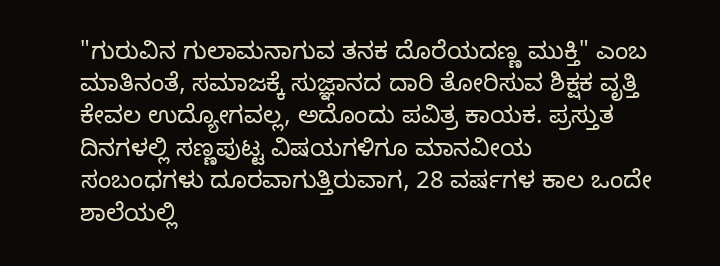"ಗುರುವಿನ ಗುಲಾಮನಾಗುವ ತನಕ ದೊರೆಯದಣ್ಣ ಮುಕ್ತಿ" ಎಂಬ ಮಾತಿನಂತೆ, ಸಮಾಜಕ್ಕೆ ಸುಜ್ಞಾನದ ದಾರಿ ತೋರಿಸುವ ಶಿಕ್ಷಕ ವೃತ್ತಿ ಕೇವಲ ಉದ್ಯೋಗವಲ್ಲ, ಅದೊಂದು ಪವಿತ್ರ ಕಾಯಕ. ಪ್ರಸ್ತುತ ದಿನಗಳಲ್ಲಿ ಸಣ್ಣಪುಟ್ಟ ವಿಷಯಗಳಿಗೂ ಮಾನವೀಯ ಸಂಬಂಧಗಳು ದೂರವಾಗುತ್ತಿರುವಾಗ, 28 ವರ್ಷಗಳ ಕಾಲ ಒಂದೇ ಶಾಲೆಯಲ್ಲಿ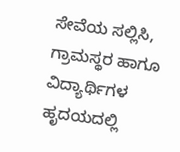ಸೇವೆಯ ಸಲ್ಲಿಸಿ, ಗ್ರಾಮಸ್ಥರ ಹಾಗೂ ವಿದ್ಯಾರ್ಥಿಗಳ ಹೃದಯದಲ್ಲಿ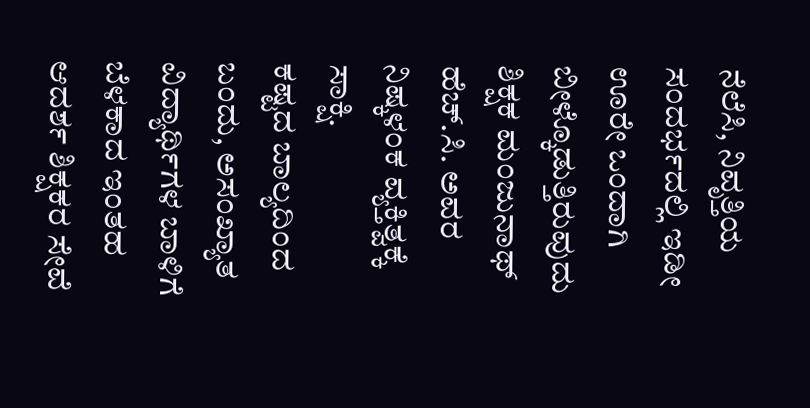ನೆಲೆಸಿ, ನಿವೃತ್ತಿಯ ಸಂದರ್ಭದಲ್ಲಿ ಇಡೀ ಊರೇ ಒಂದಾಗಿ ಬೀಳ್ಕೊಡುತ್ತಿರುವುದು ಶಿಕ್ಷಕ ಮಂಜುನಾಥ್ ಹೆಚ್.ಸಿ. ಅವರ ನಿಷ್ಕಳಂಕ ವ್ಯಕ್ತಿತ್ವಕ್ಕೆ ಸಾಕ್ಷಿ.
ಕಷ್ಟದ ಬಾಲ್ಯದಿಂದ ಬಂದು, ಅಸಂಖ್ಯಾತ ವಿದ್ಯಾರ್ಥಿಗಳ ಬಾಳಿಗೆ ಬೆಳಕಾದ ಇಂತಹ ಆದರ್ಶ ಶಿಕ್ಷಕರ ಸೇವೆ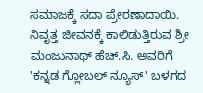ಸಮಾಜಕ್ಕೆ ಸದಾ ಪ್ರೇರಣಾದಾಯಿ. ನಿವೃತ್ತ ಜೀವನಕ್ಕೆ ಕಾಲಿಡುತ್ತಿರುವ ಶ್ರೀ ಮಂಜುನಾಥ್ ಹೆಚ್.ಸಿ. ಅವರಿಗೆ 'ಕನ್ನಡ ಗ್ಲೋಬಲ್ ನ್ಯೂಸ್' ಬಳಗದ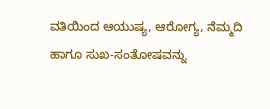ವತಿಯಿಂದ ಆಯುಷ್ಯ, ಆರೋಗ್ಯ, ನೆಮ್ಮದಿ ಹಾಗೂ ಸುಖ-ಸಂತೋಷವನ್ನು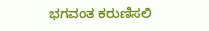ಭಗವಂತ ಕರುಣಿಸಲಿ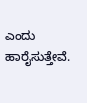ಎಂದು ಹಾರೈಸುತ್ತೇವೆ.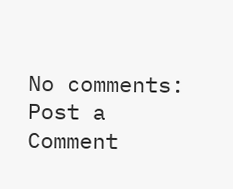No comments:
Post a Comment